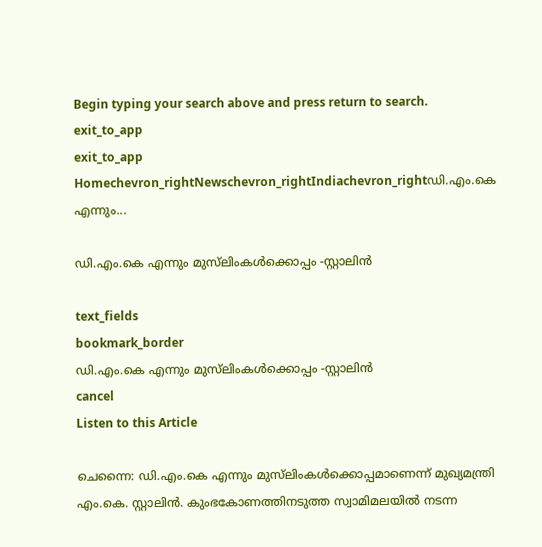Begin typing your search above and press return to search.
exit_to_app
exit_to_app
Homechevron_rightNewschevron_rightIndiachevron_rightഡി.എം.കെ എന്നും...

ഡി.എം.കെ എന്നും മുസ്‍ലിംകൾക്കൊപ്പം -സ്റ്റാലിൻ

text_fields
bookmark_border
ഡി.എം.കെ എന്നും മുസ്‍ലിംകൾക്കൊപ്പം -സ്റ്റാലിൻ
cancel
Listen to this Article

ചെന്നൈ: ഡി.എം.കെ എന്നും മുസ്‍ലിംകൾക്കൊപ്പമാണെന്ന് മുഖ്യമന്ത്രി എം.കെ. സ്റ്റാലിൻ. കുംഭകോണത്തിനടുത്ത സ്വാമിമലയിൽ നടന്ന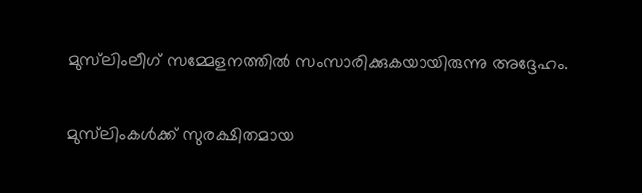മുസ്‍ലിംലീഗ് സമ്മേളനത്തിൽ സംസാരിക്കുകയായിരുന്നു അദ്ദേഹം.

മുസ്‍ലിംകൾക്ക് സുരക്ഷിതമായ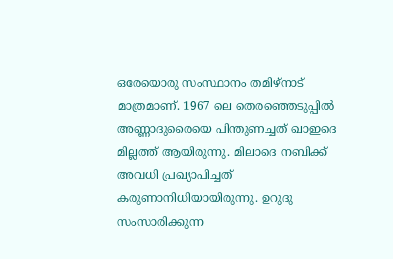ഒരേയൊരു സംസ്ഥാനം തമിഴ്‌നാട് മാത്രമാണ്. 1967 ലെ തെരഞ്ഞെടുപ്പിൽ അണ്ണാദുരൈയെ പിന്തുണച്ചത് ഖാഇദെ മില്ലത്ത് ആയിരുന്നു. മിലാദെ നബിക്ക് അവധി പ്രഖ്യാപിച്ചത് കരുണാനിധിയായിരുന്നു. ഉറുദു സംസാരിക്കുന്ന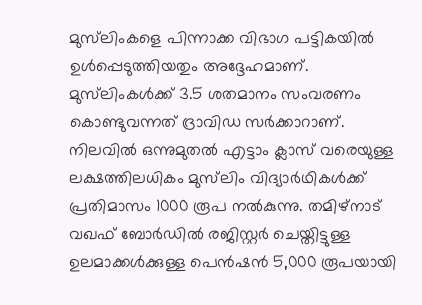മുസ്‍ലിംകളെ പിന്നാക്ക വിഭാഗ പട്ടികയിൽ ഉൾപ്പെടുത്തിയതും അദ്ദേഹമാണ്. മുസ്‍ലിംകൾക്ക് 3.5 ശതമാനം സംവരണം കൊണ്ടുവന്നത് ദ്രാവിഡ സർക്കാറാണ്. നിലവിൽ ഒന്നുമുതൽ എട്ടാം ക്ലാസ് വരെയുള്ള ലക്ഷത്തിലധികം മുസ്‍ലിം വിദ്യാർഥികൾക്ക് പ്രതിമാസം 1000 രൂപ നൽകുന്നു. തമിഴ്നാട് വഖഫ് ബോർഡിൽ രജിസ്റ്റർ ചെയ്തിട്ടുള്ള ഉലമാക്കൾക്കുള്ള പെൻഷൻ 5,000 രൂപയായി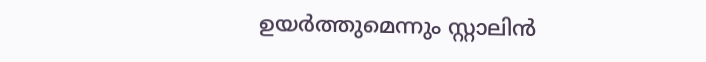ഉയർത്തുമെന്നും സ്റ്റാലിൻ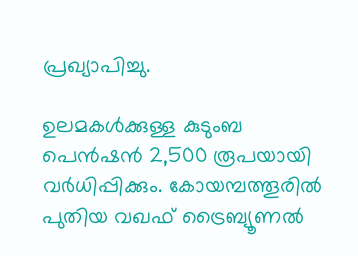പ്രഖ്യാപിച്ചു.

ഉലമകൾക്കുള്ള കുടുംബ പെൻഷൻ 2,500 രൂപയായി വർധിപ്പിക്കും. കോയമ്പത്തൂരിൽ പുതിയ വഖഫ് ട്രൈബ്യൂണൽ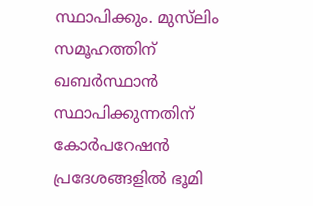സ്ഥാപിക്കും. മുസ്‍ലിം സമൂഹത്തിന് ഖബർസ്ഥാൻ സ്ഥാപിക്കുന്നതിന് കോർപറേഷൻ പ്രദേശങ്ങളിൽ ഭൂമി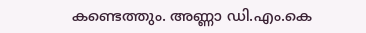കണ്ടെത്തും. അണ്ണാ ഡി.എം.കെ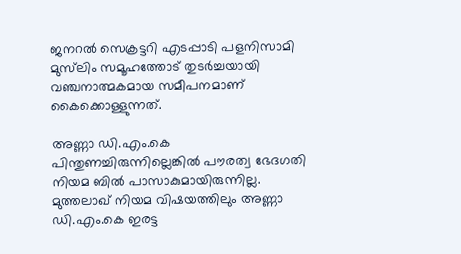ജനറൽ സെക്രട്ടറി എടപ്പാടി പളനിസാമി മുസ്‍ലിം സമൂഹത്തോട് തുടർച്ചയായി വഞ്ചനാത്മകമായ സമീപനമാണ് കൈക്കൊള്ളുന്നത്.

അണ്ണാ ഡി.എം.കെ പിന്തുണച്ചിരുന്നില്ലെങ്കിൽ പൗരത്വ ഭേദഗതി നിയമ ബിൽ പാസാകുമായിരുന്നില്ല. മുത്തലാഖ് നിയമ വിഷയത്തിലും അണ്ണാ ഡി.എം.കെ ഇരട്ട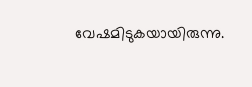വേഷമിടുകയായിരുന്നു.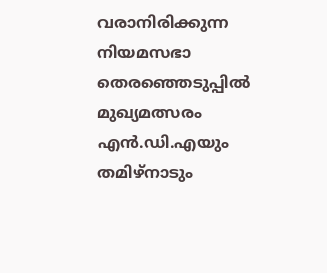വരാനിരിക്കുന്ന നിയമസഭാ തെരഞ്ഞെടുപ്പിൽ മുഖ്യമത്സരം എൻ.ഡി.എയും തമിഴ്‌നാടും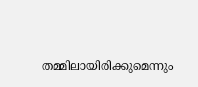തമ്മിലായിരിക്കുമെന്നും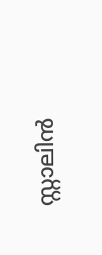സ്റ്റാലിൻ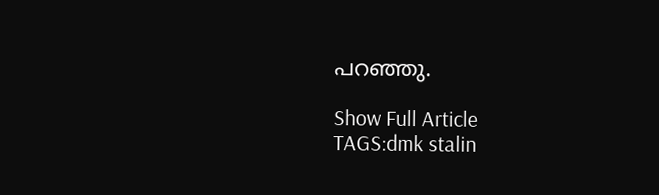പറഞ്ഞു.

Show Full Article
TAGS:dmk stalin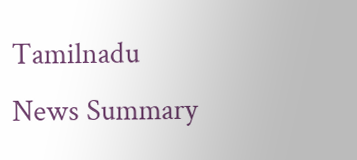Tamilnadu
News Summary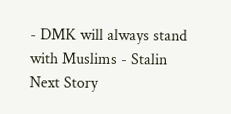- DMK will always stand with Muslims - Stalin
Next Story